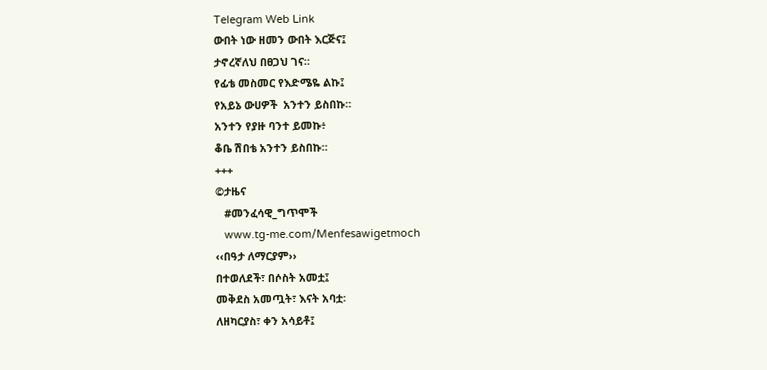Telegram Web Link
ውበት ነው ዘመን ውበት እርጅና፤
ታኖረኛለህ በፀጋህ ገና።
የፊቴ መስመር የእድሜዬ ልኩ፤
የአይኔ ውሀዎች  አንተን ይስበኩ።
አንተን የያዙ ባንተ ይመኩ፥
ቆቤ ሽበቴ አንተን ይስበኩ።
+++
©ታዜና
   #መንፈሳዊ_ግጥሞች
   www.tg-me.com/Menfesawigetmoch
‹‹በዓታ ለማርያም››
በተወለደች፣ በሶስት አመቷ፤
መቅደስ አመጧት፣ እናት አባቷ፡
ለዘካርያስ፣ ቀን አሳይቶ፤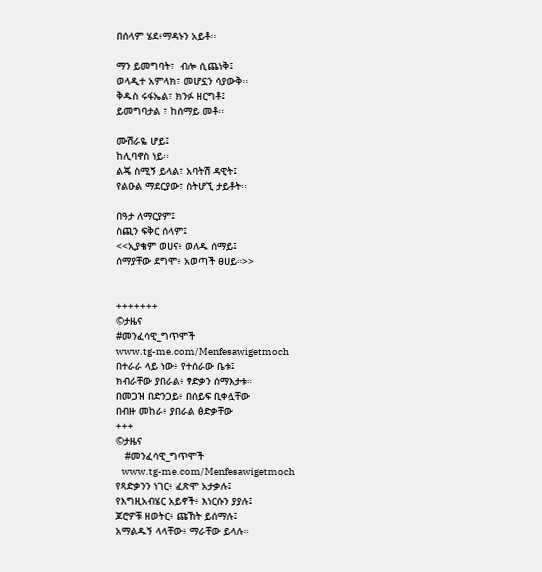በሰላም ሄደ፥ማዳኑን አይቶ፡፡

ማን ይመግባት፣  ብሎ ሲጨነቅ፤
ወላዲተ አምላክ፣ መሆኗን ሳያውቅ፡፡
ቅዱስ ሩፋኤል፣ ክንፉ ዘርግቶ፤
ይመግባታል ፣ ከሰማይ መቶ፡፡

ሙሽራዬ ሆይ፤
ከሊባኖስ ነይ፡፡
ልጄ ስሚኝ ይላል፣ አባትሽ ዳዊት፤
የልዑል ማደርያው፣ ስትሆኚ ታይቶት፡፡

በዓታ ለማርያም፤
ስጪን ፍቅር ሰላም፤
<<ኢያቄም ወሀና፥ ወለዱ ሰማይ፤
ሰማያቸው ደግሞ፥ አወጣች ፀሀይ።>>


+++++++
©ታዜና
#መንፈሳዊ_ግጥሞች
www.tg-me.com/Menfesawigetmoch
በተራራ ላይ ነው፥ የተሰራው ቤቱ፤
ክብራቸው ያበራል፥ ፃድቃን ሰማእታቱ።
በመጋዝ በድንጋይ፥ በሰይፍ ቢቀሏቸው
በብዙ መከራ፥ ያበራል ፅድቃቸው
+++
©ታዜና
   #መንፈሳዊ_ግጥሞች
   www.tg-me.com/Menfesawigetmoch
የጻድቃንን ነገር፥ ፈጽሞ አታቃሉ፤
የእግዚአብሄር አይኖች፥ እነርሱን ያያሉ፤
ጆሮዎቹ ዘወትር፥ ጩኸት ይሰማሉ፤
አማልዱኝ ላላቸው፥ ማራቸው ይላሉ።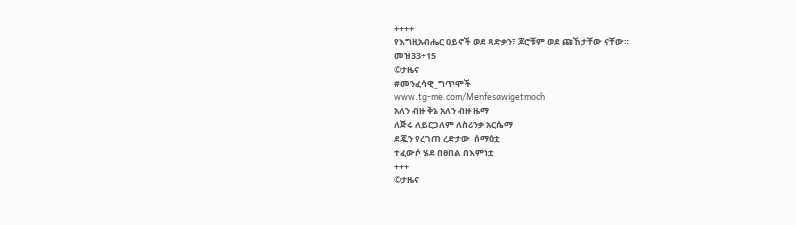++++
የእግዚአብሔር ዐይኖች ወደ ጻድቃን፣ ጆሮቹም ወደ ጩኸታቸው ናቸው።
መዝ33÷15
©ታዜና
#መንፈሳዊ_ግጥሞች
www.tg-me.com/Menfesawigetmoch
አለን ብዙ ቅኔ አለን ብዙ ዜማ
ለጅሩ ለይርጋለም ለስሪንቃ አርሴማ
ደጇን የረገጠ ረድታው  ሰማዕቷ
ተፈውሶ ሄደ በፀበል በእምነቷ
+++
©ታዜና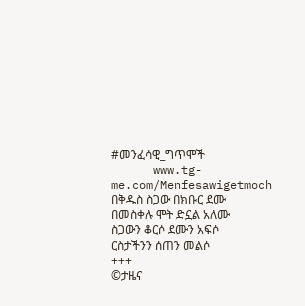#መንፈሳዊ_ግጥሞች
      www.tg-me.com/Menfesawigetmoch
በቅዱስ ስጋው በክቡር ደሙ
በመስቀሉ ሞት ድኗል አለሙ
ስጋውን ቆርሶ ደሙን አፍሶ
ርስታችንን ሰጠን መልሶ
+++
©ታዜና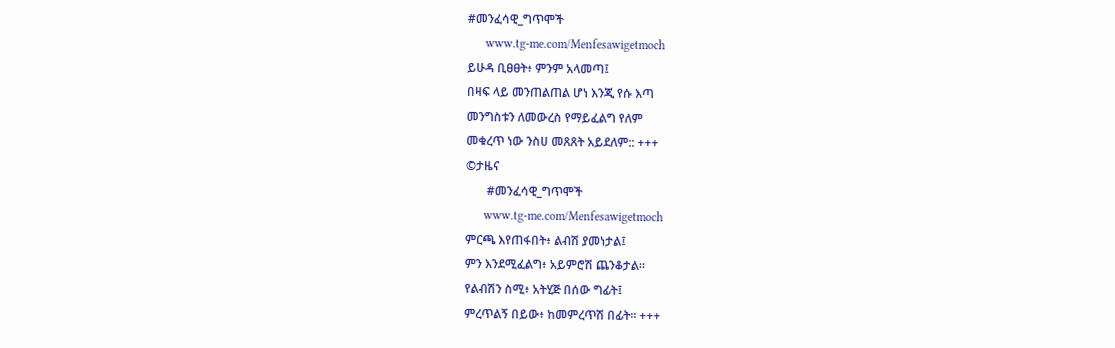#መንፈሳዊ_ግጥሞች
      www.tg-me.com/Menfesawigetmoch
ይሁዳ ቢፀፀት፥ ምንም አላመጣ፤
በዛፍ ላይ መንጠልጠል ሆነ እንጂ የሱ እጣ
መንግስቱን ለመውረስ የማይፈልግ የለም
መቁረጥ ነው ንስሀ መጸጸት አይደለም:: +++
©ታዜና
       #መንፈሳዊ_ግጥሞች
      www.tg-me.com/Menfesawigetmoch
ምርጫ እየጠፋበት፥ ልብሽ ያመነታል፤
ምን እንደሚፈልግ፥ አይምሮሽ ጨንቆታል።
የልብሽን ስሚ፥ አትሂጅ በሰው ግፊት፤
ምረጥልኝ በይው፥ ከመምረጥሽ በፊት። +++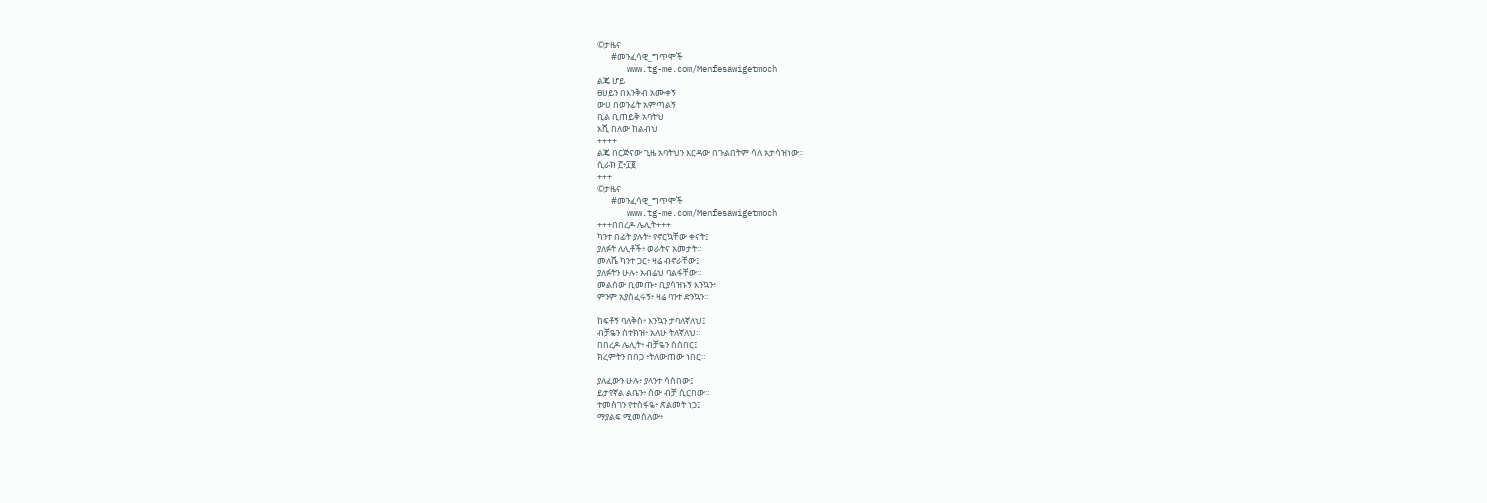©ታዜና
       #መንፈሳዊ_ግጥሞች
      www.tg-me.com/Menfesawigetmoch
ልጄ ሆይ
ፀሀይን በእንቅብ አሙቀኝ
ውሀ በወንፊት አምጣልኝ
ቢል ቢጠይቅ አባትህ
እሺ በለው ከልብህ
++++
ልጄ በርጅናው ጊዜ አባትህን እርዳው በጉልበትም ሳለ አታሳዝነው።
ሲራክ ፫፥፲፪
+++
©ታዜና
       #መንፈሳዊ_ግጥሞች
      www.tg-me.com/Menfesawigetmoch
+++በበረዶ ሌሊት+++
ካንተ በፊት ያሉት፥ የኖርኳቸው ቀናት፤
ያለፉት ለሊቶች፥ ወራትና አመታት።
መለሼ ካንተ ጋር፥ ዛሬ ብኖራቸው፤
ያለፉትን ሁሉ፥ አብሬህ ባልፋቸው።
መልሰው ቢመጡ፥ ቢያሳዝኑኝ እንኳን፥
ምንም አያስፈሩኝ፥ ዛሬ ባንተ ድንኳን።

ከፍቶኝ ባለቅስ፥ እንኳን ታባለኛለህ፤
ብቻዬን ስተክዝ፥ አለሁ ትለኛለህ።
በበረዶ ሌሊት፥ ብቻዬን ስሰበር፤
ክረምትን በበጋ ፥ትለውጠው ነበር።

ያለፈውን ሁሉ፥ ያላንተ ሳስበው፤
ይታየኛል ልቤን፥ ሰው ብቻ ሲርበው።
ተመስገን የተስፋዬ፥ ጽልመት ነጋ፤
ማያልፍ ሚመስለው፥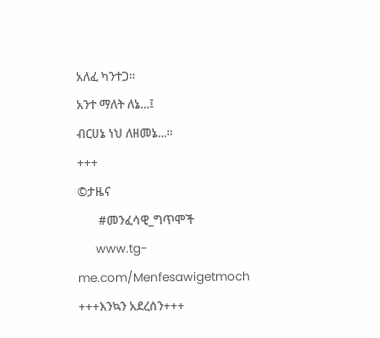አለፈ ካንተጋ።
አንተ ማለት ለኔ...፤
ብርሀኔ ነህ ለዘመኔ...።
+++
©ታዜና
       #መንፈሳዊ_ግጥሞች
      www.tg-me.com/Menfesawigetmoch
+++እንኳን አደረሰን+++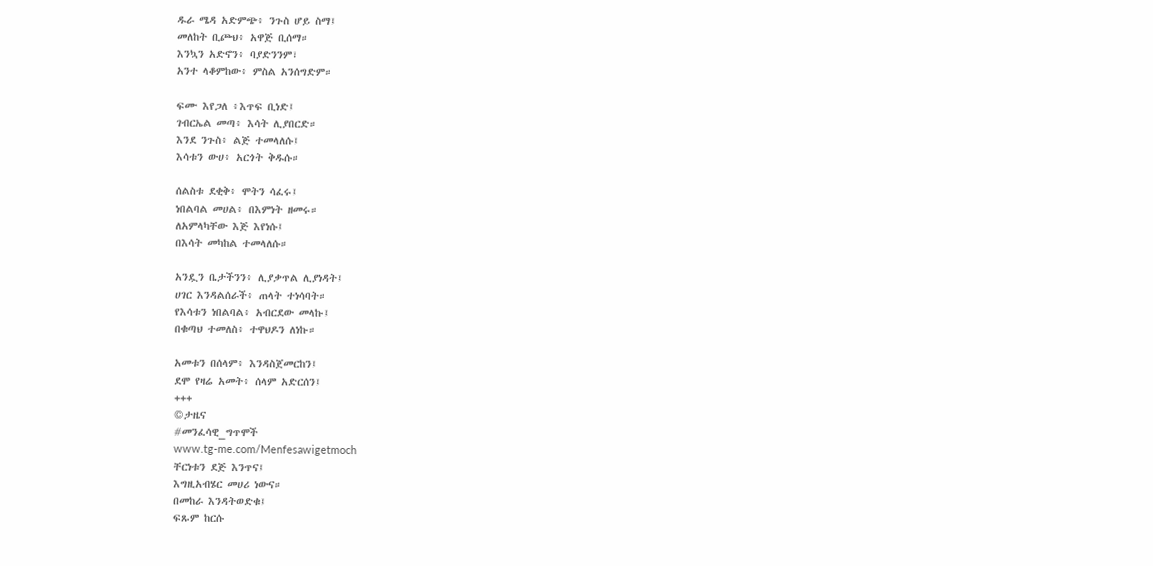ዱራ ሜዳ አድምጭ፥ ንጉስ ሆይ ስማ፤
መለከት ቢጮህ፥ አዋጅ ቢሰማ።
እንኳን አድኖን፥ ባያድንንም፣
አንተ ላቆምከው፥ ምስል አንሰግድም።

ፍሙ እየጋለ ፥እጥፍ ቢነድ፤
ገብርኤል መጣ፥ እሳት ሊያበርድ።
እንደ ንጉስ፥ ልጅ ተመላለሱ፤
እሳቱን ውሀ፥ አርጎት ቅዱሱ።

ሰልስቱ ደቂቅ፥ ሞትን ሳፈሩ፤
ነበልባል መሀል፥ በእምነት ዘመሩ።
ለአምላካቸው እጅ እየነሱ፤
በእሳት መካከል ተመላለሱ።

አንዷን ቤታችንን፥ ሊያቃጥል ሊያነዳት፤
ሀገር እንዳልሰራች፥ ጠላት ተነሳባት።
የእሳቱን ነበልባል፥ አብርደው መላኩ፤
በቁጣህ ተመለስ፥ ተዋህዶን ለነኩ።

አመቱን በሰላም፥ እንዳስጀመርከን፤
ደሞ የዛሬ አመት፥ ሰላም አድርሰን፤
+++
©ታዜና
#መንፈሳዊ_ግጥሞች
www.tg-me.com/Menfesawigetmoch
ቸርነቱን ደጅ እንጥና፤
እግዚአብሄር መሀሪ ነውና።
በመከራ እንዳትወድቁ፤
ፍጹም ከርሱ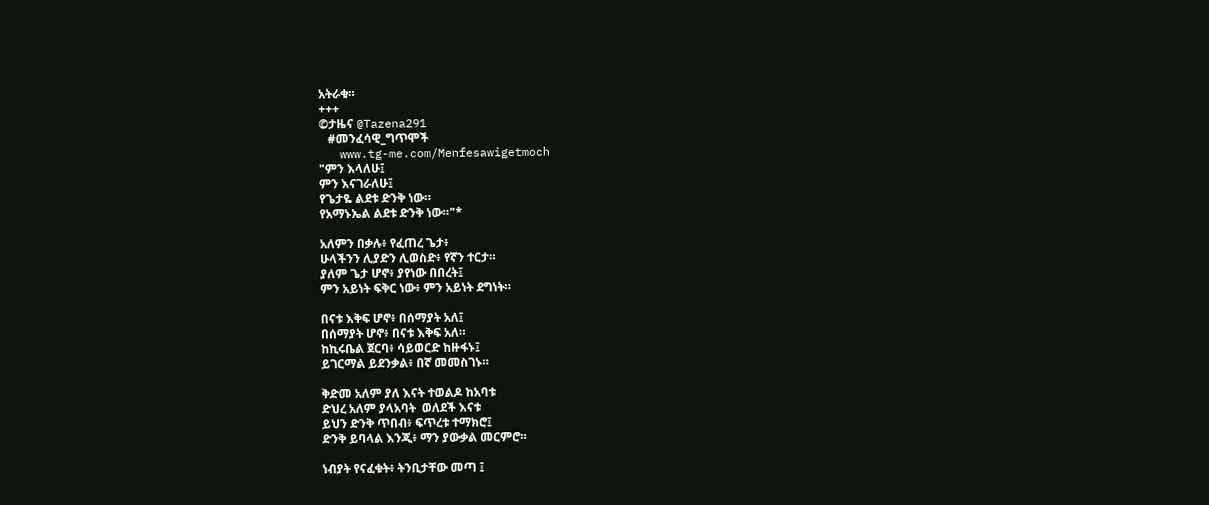አትራቁ።
+++
©ታዜና @Tazena291
   #መንፈሳዊ_ግጥሞች
   www.tg-me.com/Menfesawigetmoch
"ምን እላለሁ፤
ምን እናገራለሁ፤
የጌታዬ ልደቱ ድንቅ ነው።
የአማኑኤል ልደቱ ድንቅ ነው።"*

አለምን በቃሉ፥ የፈጠረ ጌታ፥
ሁላችንን ሊያድን ሊወስድ፥ የኛን ተርታ።
ያለም ጌታ ሆኖ፥ ያየነው በበረት፤
ምን አይነት ፍቅር ነው፥ ምን አይነት ደግነት።

በናቱ እቅፍ ሆኖ፥ በሰማያት አለ፤
በሰማያት ሆኖ፥ በናቱ እቅፍ አለ።
ከኪሩቤል ጀርባ፥ ሳይወርድ ከዙፋኑ፤
ይገርማል ይደንቃል፥ በኛ መመስገኑ።

ቅድመ አለም ያለ እናት ተወልዶ ከአባቱ
ድህረ አለም ያላአባት  ወለደች እናቱ
ይህን ድንቅ ጥበብ፥ ፍጥረቱ ተማክሮ፤
ድንቅ ይባላል እንጂ፥ ማን ያውቃል መርምሮ።

ነብያት የናፈቁት፥ ትንቢታቸው መጣ ፤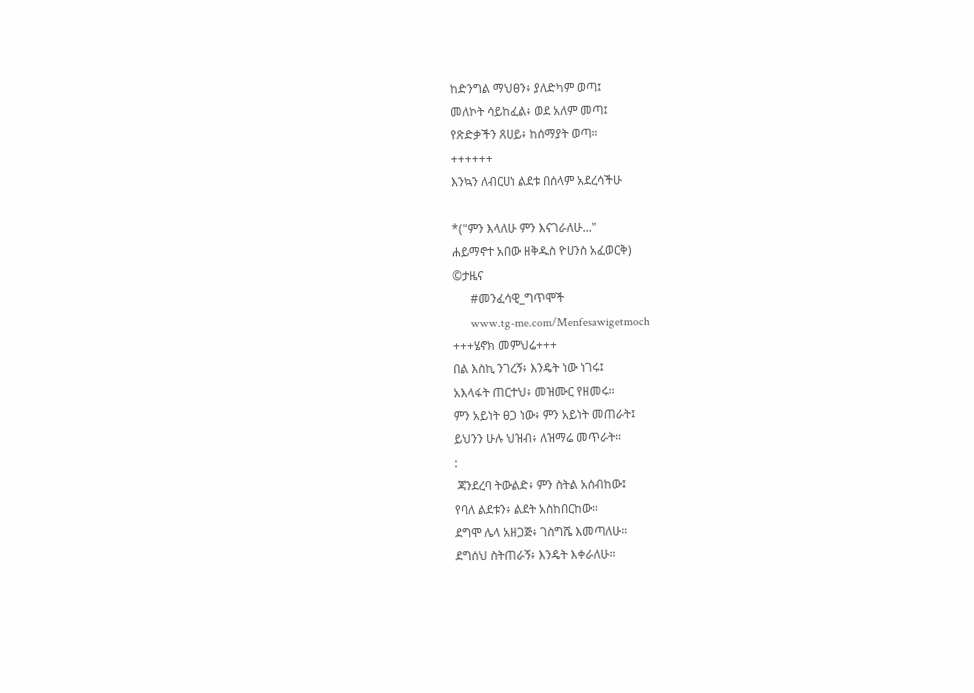ከድንግል ማህፀን፥ ያለድካም ወጣ፤
መለኮት ሳይከፈል፥ ወደ አለም መጣ፤
የጽድቃችን ጸሀይ፥ ከሰማያት ወጣ።
++++++
እንኳን ለብርሀነ ልደቱ በሰላም አደረሳችሁ

*("ምን እላለሁ ምን እናገራለሁ..."
ሐይማኖተ አበው ዘቅዱስ ዮሀንስ አፈወርቅ)
©ታዜና
      #መንፈሳዊ_ግጥሞች
      www.tg-me.com/Menfesawigetmoch
+++ሄኖክ መምህሬ+++
በል እስኪ ንገረኝ፥ እንዴት ነው ነገሩ፤
አእላፋት ጠርተህ፥ መዝሙር የዘመሩ።
ምን አይነት ፀጋ ነው፥ ምን አይነት መጠራት፤
ይህንን ሁሉ ህዝብ፥ ለዝማሬ መጥራት።
:
 ጃንደረባ ትውልድ፥ ምን ስትል አሰብከው፤
የባለ ልደቱን፥ ልደት አስከበርከው።
ደግሞ ሌላ አዘጋጅ፥ ገስግሼ እመጣለሁ።
ደግሰህ ስትጠራኝ፥ እንዴት እቀራለሁ።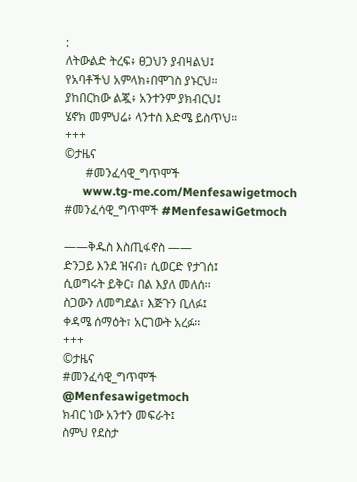:
ለትውልድ ትረፍ፥ ፀጋህን ያብዛልህ፤
የአባቶችህ አምላክ፥በሞገስ ያኑርህ።
ያከበርከው ልጇ፥ አንተንም ያክብርህ፤
ሄኖክ መምህሬ፥ ላንተስ እድሜ ይስጥህ።
+++
©ታዜና
       #መንፈሳዊ_ግጥሞች
      www.tg-me.com/Menfesawigetmoch
#መንፈሳዊ_ግጥሞች #MenfesawiGetmoch

——ቅዱስ እስጢፋኖስ ——
ድንጋይ እንደ ዝናብ፣ ሲወርድ የታገሰ፤
ሲወግሩት ይቅር፣ በል እያለ መለሰ፡፡
ስጋውን ለመግደል፣ እጅጉን ቢለፉ፤
ቀዳሜ ሰማዕት፣ አርገውት አረፉ፡፡
+++
©ታዜና
#መንፈሳዊ_ግጥሞች
@Menfesawigetmoch
ክብር ነው አንተን መፍራት፤
ስምህ የደስታ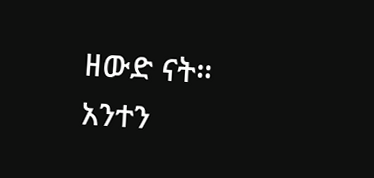ዘውድ ናት።
አንተን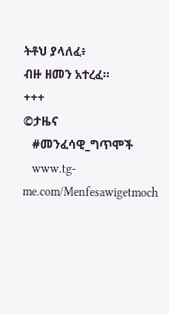ትቶህ ያላለፈ፥
ብዙ ዘመን አተረፈ።
+++
©ታዜና
   #መንፈሳዊ_ግጥሞች
   www.tg-me.com/Menfesawigetmoch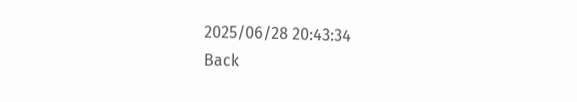2025/06/28 20:43:34
Back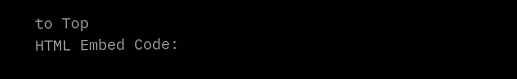to Top
HTML Embed Code: